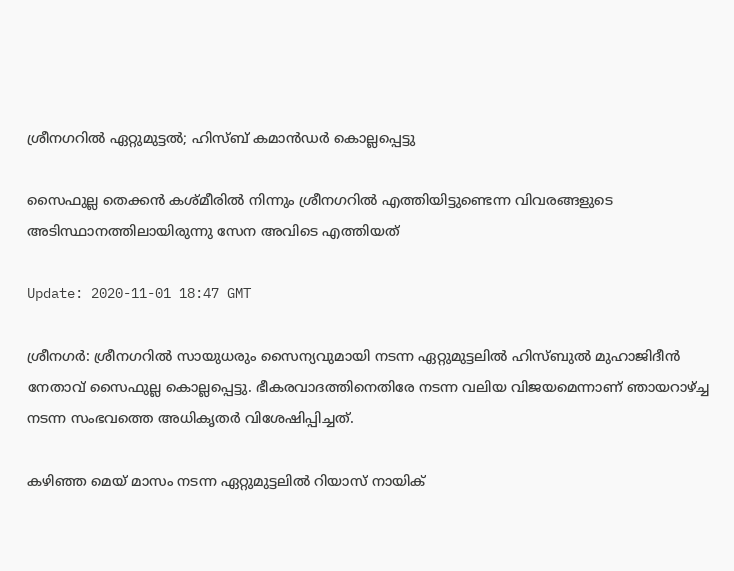ശ്രീനഗറില്‍ ഏറ്റുമുട്ടല്‍; ഹിസ്ബ് കമാൻഡർ കൊല്ലപ്പെട്ടു

സൈഫുല്ല തെക്കന്‍ കശ്മീരില്‍ നിന്നും ശ്രീനഗറില്‍ എത്തിയിട്ടുണ്ടെന്ന വിവരങ്ങളുടെ അടിസ്ഥാനത്തിലായിരുന്നു സേന അവിടെ എത്തിയത്

Update: 2020-11-01 18:47 GMT

ശ്രീനഗർ: ശ്രീനഗറില്‍ സായുധരും സൈന്യവുമായി നടന്ന ഏറ്റുമുട്ടലില്‍ ഹിസ്ബുൽ മുഹാജിദീന്‍ നേതാവ് സൈഫുല്ല കൊല്ലപ്പെട്ടു. ഭീകരവാദത്തിനെതിരേ നടന്ന വലിയ വിജയമെന്നാണ് ഞായറാഴ്ച്ച നടന്ന സംഭവത്തെ അധികൃതര്‍ വിശേഷിപ്പിച്ചത്.

കഴിഞ്ഞ മെയ് മാസം നടന്ന ഏറ്റുമുട്ടലില്‍ റിയാസ് നായിക്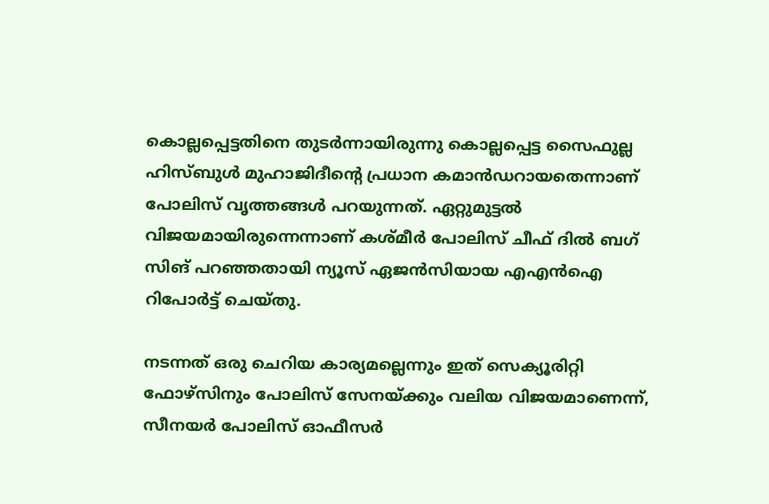കൊല്ലപ്പെട്ടതിനെ തുടര്‍ന്നായിരുന്നു കൊല്ലപ്പെട്ട സൈഫുല്ല ഹിസ്ബുള്‍ മുഹാജിദീന്റെ പ്രധാന കമാന്‍ഡറായതെന്നാണ് പോലിസ് വൃത്തങ്ങള്‍ പറയുന്നത്. ഏറ്റുമുട്ടല്‍ വിജയമായിരുന്നെന്നാണ് കശ്മീര്‍ പോലിസ് ചീഫ് ദില്‍ ബഗ് സിങ് പറഞ്ഞതായി ന്യൂസ് ഏജന്‍സിയായ എഎന്‍ഐ റിപോര്‍ട്ട് ചെയ്തു.

നടന്നത് ഒരു ചെറിയ കാര്യമല്ലെന്നും ഇത് സെക്യൂരിറ്റി ഫോഴ്‌സിനും പോലിസ് സേനയ്ക്കും വലിയ വിജയമാണെന്ന്, സീനയര്‍ പോലിസ് ഓഫീസര്‍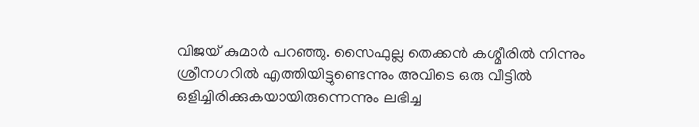വിജയ് കുമാര്‍ പറഞ്ഞു. സൈഫുല്ല തെക്കന്‍ കശ്മീരില്‍ നിന്നും ശ്രീനഗറില്‍ എത്തിയിട്ടുണ്ടെന്നും അവിടെ ഒരു വീട്ടില്‍ ഒളിച്ചിരിക്കുകയായിരുന്നെന്നും ലഭിച്ച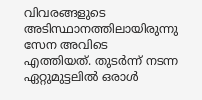വിവരങ്ങളുടെ അടിസ്ഥാനത്തിലായിരുന്നു സേന അവിടെ എത്തിയത്. തുടര്‍ന്ന് നടന്ന ഏറ്റുമുട്ടലില്‍ ഒരാള്‍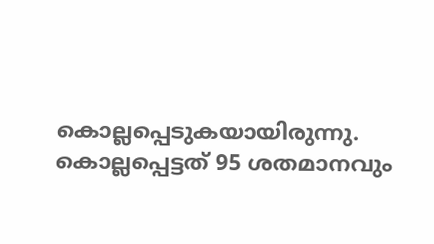കൊല്ലപ്പെടുകയായിരുന്നു. കൊല്ലപ്പെട്ടത് 95 ശതമാനവും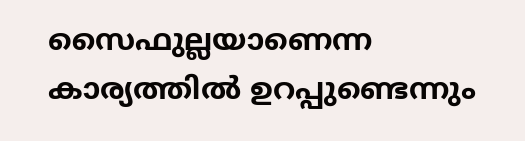സൈഫുല്ലയാണെന്ന കാര്യത്തില്‍ ഉറപ്പുണ്ടെന്നും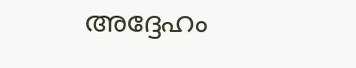അദ്ദേഹം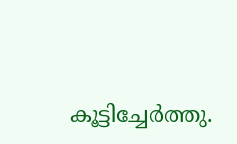കൂട്ടിച്ചേര്‍ത്തു.